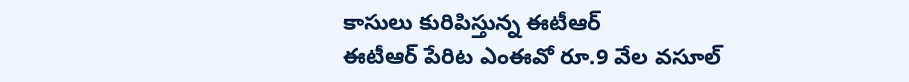కాసులు కురిపిస్తున్న ఈటీఆర్
ఈటీఆర్ పేరిట ఎంఈవో రూ.9 వేల వసూల్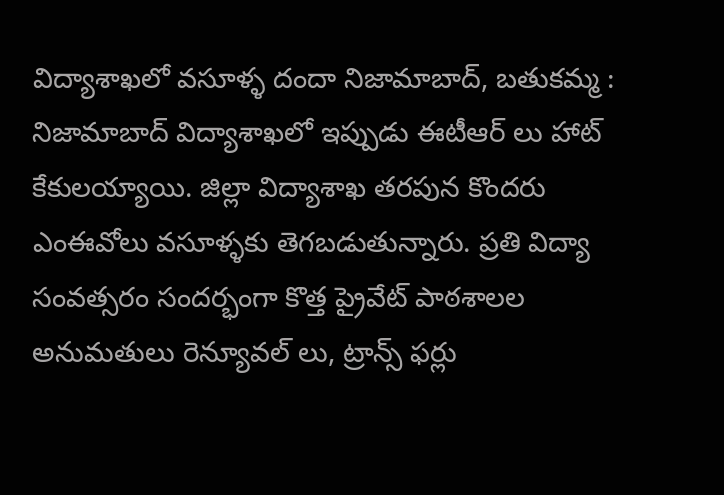విద్యాశాఖలో వసూళ్ళ దందా నిజామాబాద్, బతుకమ్మ : నిజామాబాద్ విద్యాశాఖలో ఇప్పుడు ఈటీఆర్ లు హాట్ కేకులయ్యాయి. జిల్లా విద్యాశాఖ తరపున కొందరు ఎంఈవోలు వసూళ్ళకు తెగబడుతున్నారు. ప్రతి విద్యా సంవత్సరం సందర్భంగా కొత్త ప్రైవేట్ పాఠశాలల అనుమతులు రెన్యూవల్ లు, ట్రాన్స్ ఫర్లు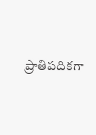ప్రాతిపదికగా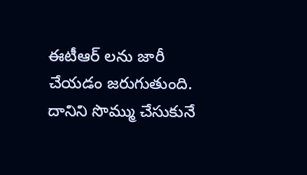ఈటీఆర్ లను జారీ చేయడం జరుగుతుంది. దానిని సొమ్ము చేసుకునే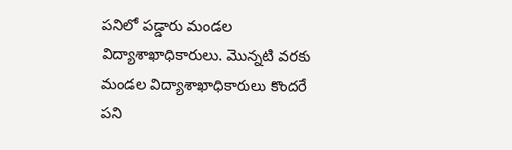పనిలో పడ్డారు మండల విద్యాశాఖాధికారులు. మొన్నటి వరకు మండల విద్యాశాఖాధికారులు కొందరే పని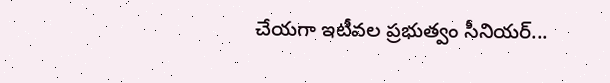చేయగా ఇటీవల ప్రభుత్వం సీనియర్...